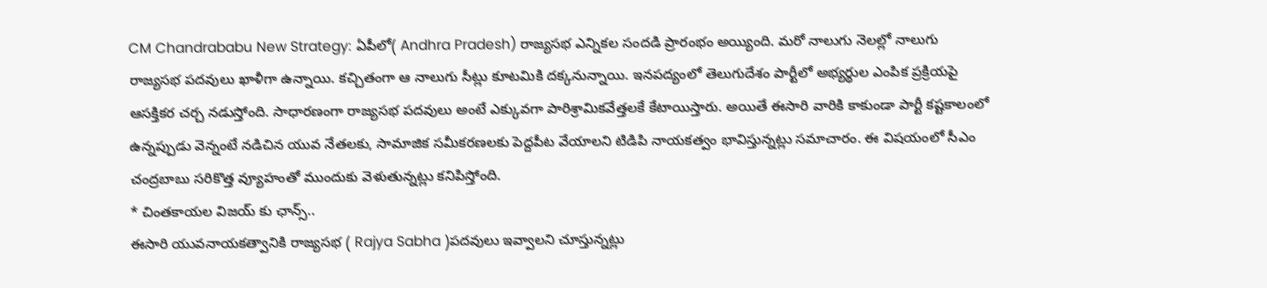CM Chandrababu New Strategy: ఏపీలో( Andhra Pradesh) రాజ్యసభ ఎన్నికల సందడి ప్రారంభం అయ్యింది. మరో నాలుగు నెలల్లో నాలుగు రాజ్యసభ పదవులు ఖాళీగా ఉన్నాయి. కచ్చితంగా ఆ నాలుగు సీట్లు కూటమికి దక్కనున్నాయి. ఇనపద్యంలో తెలుగుదేశం పార్టీలో అభ్యర్థుల ఎంపిక ప్రక్రియపై ఆసక్తికర చర్చ నడుస్తోంది. సాధారణంగా రాజ్యసభ పదవులు అంటే ఎక్కువగా పారిశ్రామికవేత్తలకే కేటాయిస్తారు. అయితే ఈసారి వారికి కాకుండా పార్టీ కష్టకాలంలో ఉన్నప్పుడు వెన్నంటే నడిచిన యువ నేతలకు, సామాజిక సమీకరణలకు పెద్దపీట వేయాలని టిడిపి నాయకత్వం భావిస్తున్నట్లు సమాచారం. ఈ విషయంలో సీఎం చంద్రబాబు సరికొత్త వ్యూహంతో ముందుకు వెళుతున్నట్లు కనిపిస్తోంది.
* చింతకాయల విజయ్ కు ఛాన్స్..
ఈసారి యువనాయకత్వానికి రాజ్యసభ ( Rajya Sabha )పదవులు ఇవ్వాలని చూస్తున్నట్లు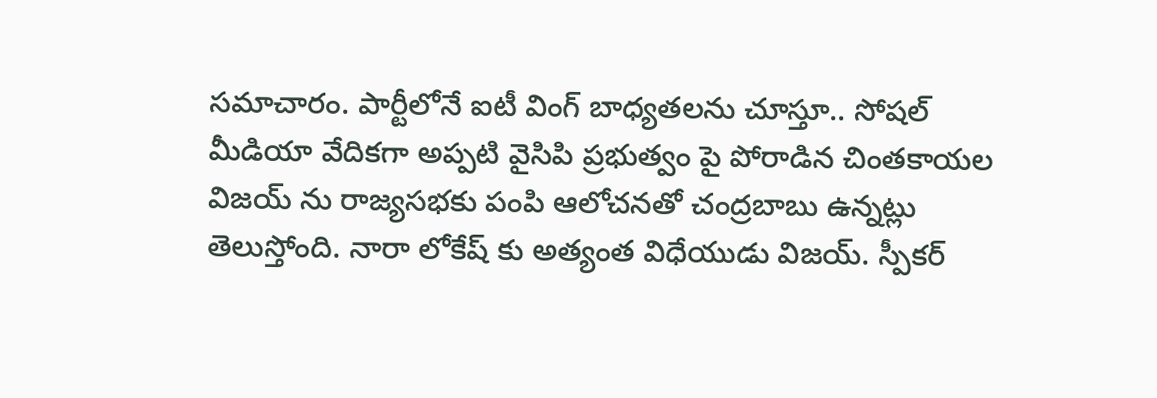సమాచారం. పార్టీలోనే ఐటీ వింగ్ బాధ్యతలను చూస్తూ.. సోషల్ మీడియా వేదికగా అప్పటి వైసిపి ప్రభుత్వం పై పోరాడిన చింతకాయల విజయ్ ను రాజ్యసభకు పంపి ఆలోచనతో చంద్రబాబు ఉన్నట్లు తెలుస్తోంది. నారా లోకేష్ కు అత్యంత విధేయుడు విజయ్. స్పీకర్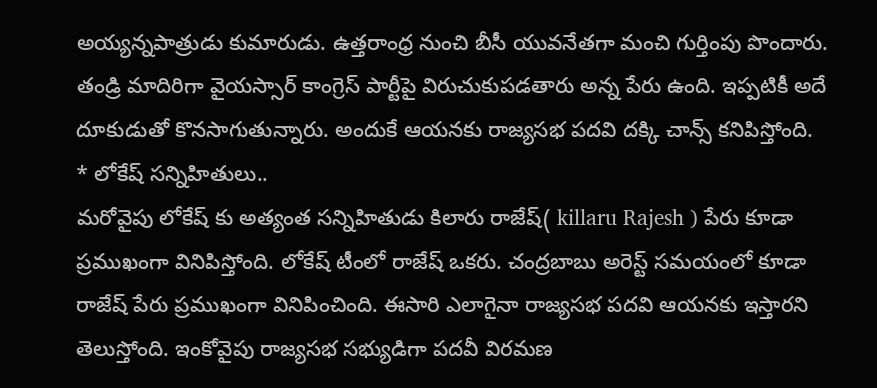అయ్యన్నపాత్రుడు కుమారుడు. ఉత్తరాంధ్ర నుంచి బీసీ యువనేతగా మంచి గుర్తింపు పొందారు. తండ్రి మాదిరిగా వైయస్సార్ కాంగ్రెస్ పార్టీపై విరుచుకుపడతారు అన్న పేరు ఉంది. ఇప్పటికీ అదే దూకుడుతో కొనసాగుతున్నారు. అందుకే ఆయనకు రాజ్యసభ పదవి దక్కి చాన్స్ కనిపిస్తోంది.
* లోకేష్ సన్నిహితులు..
మరోవైపు లోకేష్ కు అత్యంత సన్నిహితుడు కిలారు రాజేష్( killaru Rajesh ) పేరు కూడా ప్రముఖంగా వినిపిస్తోంది. లోకేష్ టీంలో రాజేష్ ఒకరు. చంద్రబాబు అరెస్ట్ సమయంలో కూడా రాజేష్ పేరు ప్రముఖంగా వినిపించింది. ఈసారి ఎలాగైనా రాజ్యసభ పదవి ఆయనకు ఇస్తారని తెలుస్తోంది. ఇంకోవైపు రాజ్యసభ సభ్యుడిగా పదవీ విరమణ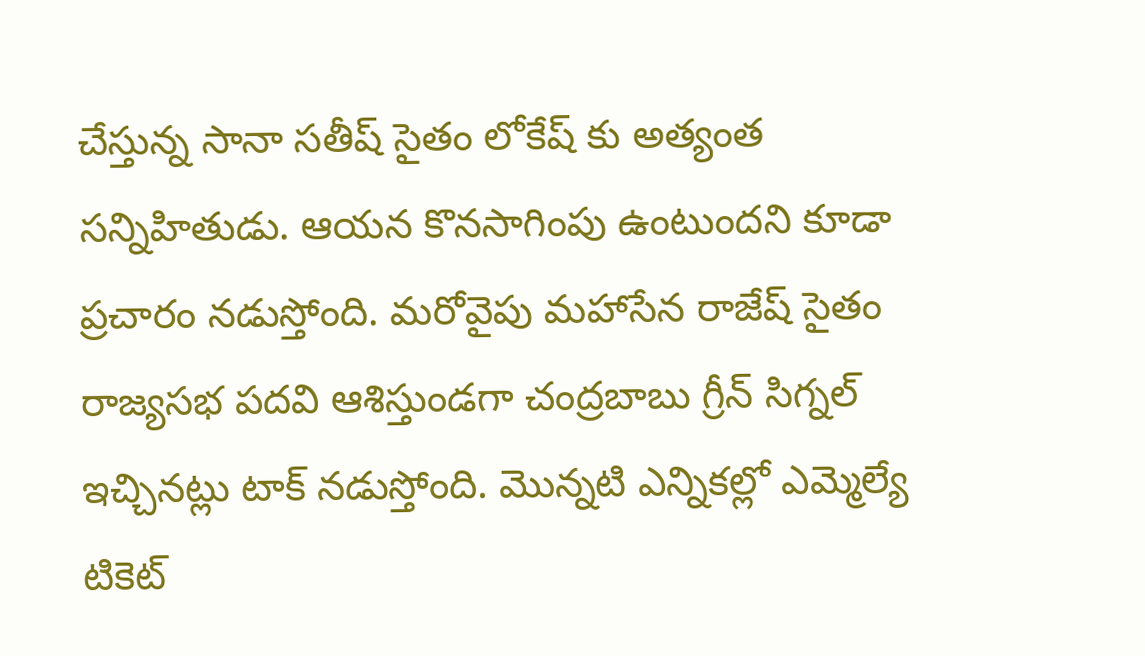చేస్తున్న సానా సతీష్ సైతం లోకేష్ కు అత్యంత సన్నిహితుడు. ఆయన కొనసాగింపు ఉంటుందని కూడా ప్రచారం నడుస్తోంది. మరోవైపు మహాసేన రాజేష్ సైతం రాజ్యసభ పదవి ఆశిస్తుండగా చంద్రబాబు గ్రీన్ సిగ్నల్ ఇచ్చినట్లు టాక్ నడుస్తోంది. మొన్నటి ఎన్నికల్లో ఎమ్మెల్యే టికెట్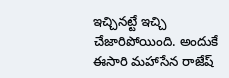ఇచ్చినట్టే ఇచ్చి చేజారిపోయింది. అందుకే ఈసారి మహాసేన రాజేష్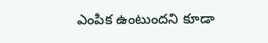ఎంపిక ఉంటుందని కూడా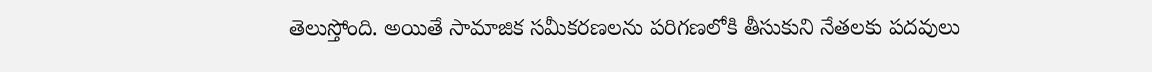తెలుస్తోంది. అయితే సామాజిక సమీకరణలను పరిగణలోకి తీసుకుని నేతలకు పదవులు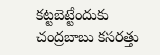కట్టబెట్టేందుకు చంద్రబాబు కసరత్తు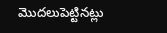మొదలుపెట్టినట్లు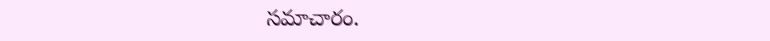సమాచారం.